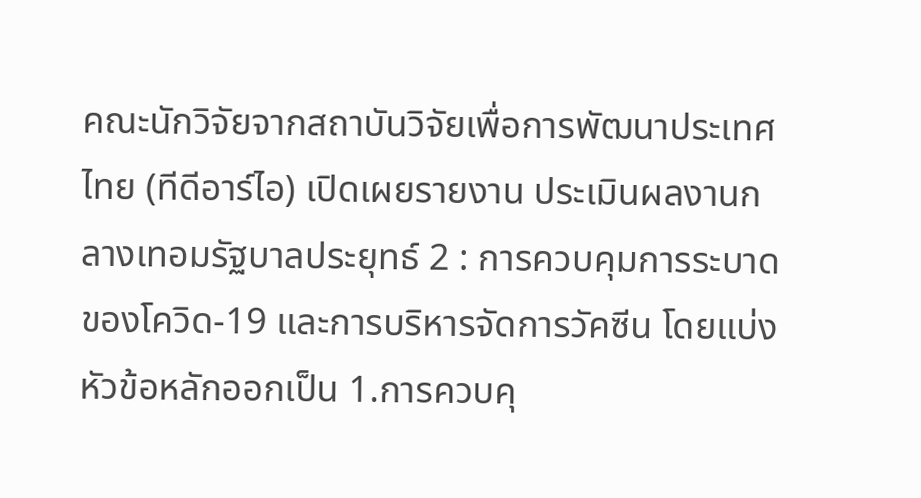คณะนักวิจัยจากสถาบันวิจัยเพื่อการพัฒนาประเทศไทย (ทีดีอาร์ไอ) เปิดเผยรายงาน ประเมินผลงานกลางเทอมรัฐบาลประยุทธ์ 2 : การควบคุมการระบาดของโควิด-19 และการบริหารจัดการวัคซีน โดยแบ่งหัวข้อหลักออกเป็น 1.การควบคุ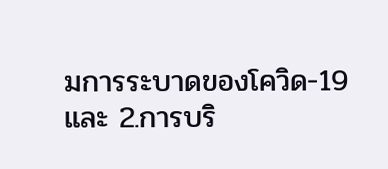มการระบาดของโควิด-19 และ 2.การบริ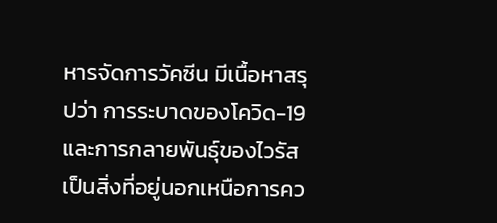หารจัดการวัคซีน มีเนื้อหาสรุปว่า การระบาดของโควิด-19 และการกลายพันธุ์ของไวรัสเป็นสิ่งที่อยู่นอกเหนือการคว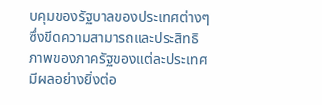บคุมของรัฐบาลของประเทศต่างๆ ซึ่งขีดความสามารถและประสิทธิภาพของภาครัฐของแต่ละประเทศมีผลอย่างยิ่งต่อ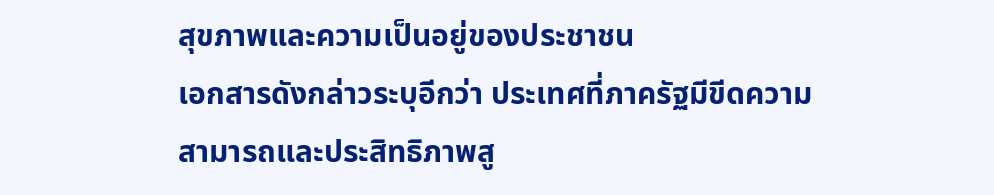สุขภาพและความเป็นอยู่ของประชาชน
เอกสารดังกล่าวระบุอีกว่า ประเทศที่ภาครัฐมีขีดความสามารถและประสิทธิภาพสู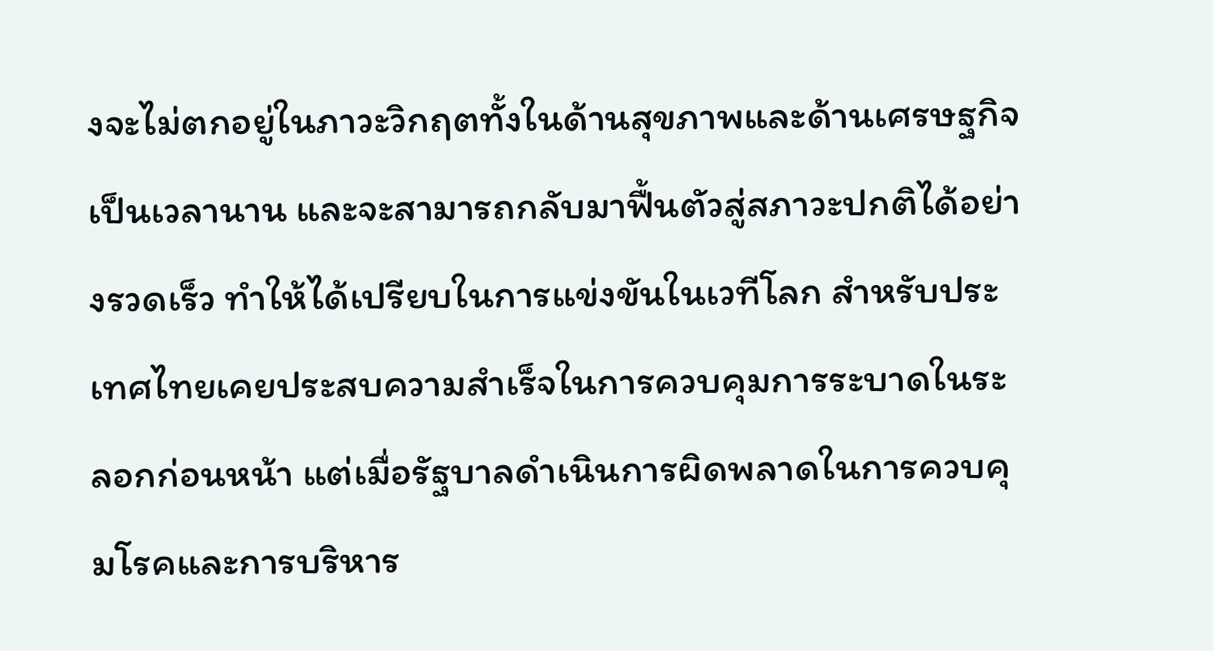งจะไม่ตกอยู่ในภาวะวิกฤตทั้งในด้านสุขภาพและด้านเศรษฐกิจเป็นเวลานาน และจะสามารถกลับมาฟื้นตัวสู่สภาวะปกติได้อย่างรวดเร็ว ทำให้ได้เปรียบในการแข่งขันในเวทีโลก สำหรับประเทศไทยเคยประสบความสำเร็จในการควบคุมการระบาดในระลอกก่อนหน้า แต่เมื่อรัฐบาลดำเนินการผิดพลาดในการควบคุมโรคและการบริหาร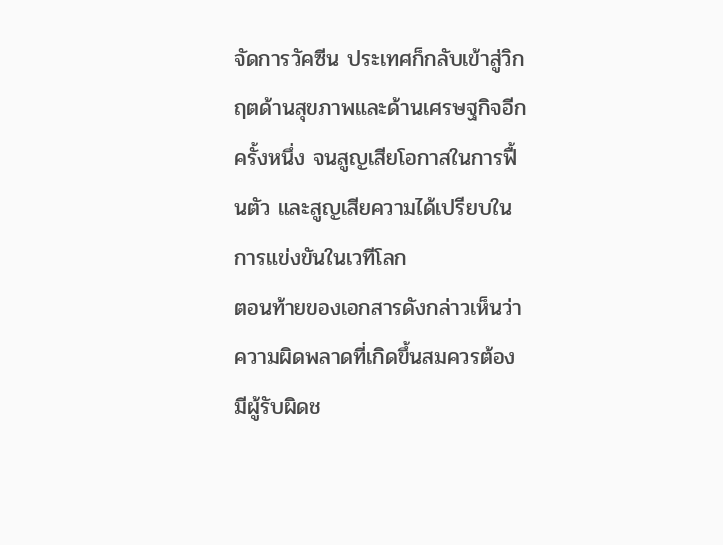จัดการวัคซีน ประเทศก็กลับเข้าสู่วิกฤตด้านสุขภาพและด้านเศรษฐกิจอีกครั้งหนึ่ง จนสูญเสียโอกาสในการฟื้นตัว และสูญเสียความได้เปรียบในการแข่งขันในเวทีโลก
ตอนท้ายของเอกสารดังกล่าวเห็นว่า ความผิดพลาดที่เกิดขึ้นสมควรต้องมีผู้รับผิดช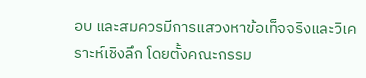อบ และสมควรมีการแสวงหาข้อเท็จจริงและวิเคราะห์เชิงลึก โดยตั้งคณะกรรม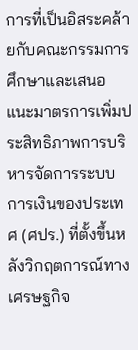การที่เป็นอิสระคล้ายกับคณะกรรมการศึกษาและเสนอแนะมาตรการเพิ่มประสิทธิภาพการบริหารจัดการระบบการเงินของประเทศ (ศปร.) ที่ตั้งขึ้นหลังวิกฤตการณ์ทางเศรษฐกิจ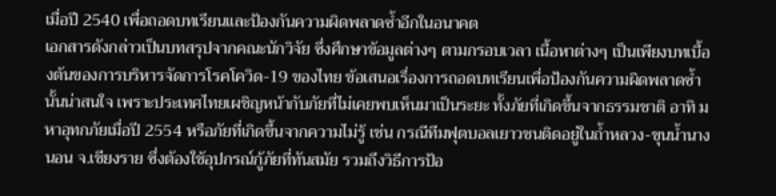เมื่อปี 2540 เพื่อถอดบทเรียนและป้องกันความผิดพลาดซ้ำอีกในอนาคต
เอกสารดังกล่าวเป็นบทสรุปจากคณะนักวิจัย ซึ่งศึกษาข้อมูลต่างๆ ตามกรอบเวลา เนื้อหาต่างๆ เป็นเพียงบทเบื้องต้นของการบริหารจัดการโรคโควิด-19 ของไทย ข้อเสนอเรื่องการถอดบทเรียนเพื่อป้องกันความผิดพลาดซ้ำนั้นน่าสนใจ เพราะประเทศไทยเผชิญหน้ากับภัยที่ไม่เคยพบเห็นมาเป็นระยะ ทั้งภัยที่เกิดขึ้นจากธรรมชาติ อาทิ มหาอุทกภัยเมื่อปี 2554 หรือภัยที่เกิดขึ้นจากความไม่รู้ เช่น กรณีทีมฟุตบอลเยาวชนติดอยู่ในถ้ำหลวง-ขุนน้ำนางนอน จ.เชียงราย ซึ่งต้องใช้อุปกรณ์กู้ภัยที่ทันสมัย รวมถึงวิธีการป้อ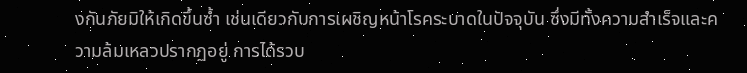งกันภัยมิให้เกิดขึ้นซ้ำ เช่นเดียวกับการเผชิญหน้าโรคระบาดในปัจจุบัน ซึ่งมีทั้งความสำเร็จและความล้มเหลวปรากฏอยู่ การได้รวบ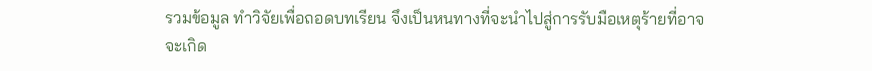รวมข้อมูล ทำวิจัยเพื่อถอดบทเรียน จึงเป็นหนทางที่จะนำไปสู่การรับมือเหตุร้ายที่อาจจะเกิด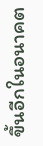ขึ้นอีกในอนาคต